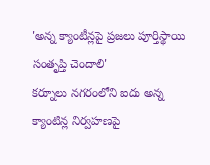'అన్న క్యాంటీన్లపై ప్రజలు పూర్తిస్థాయి సంతృప్తి చెందాలి'
కర్నూలు నగరంలోని ఐదు అన్న క్యాంటిన్ల నిర్వహణపై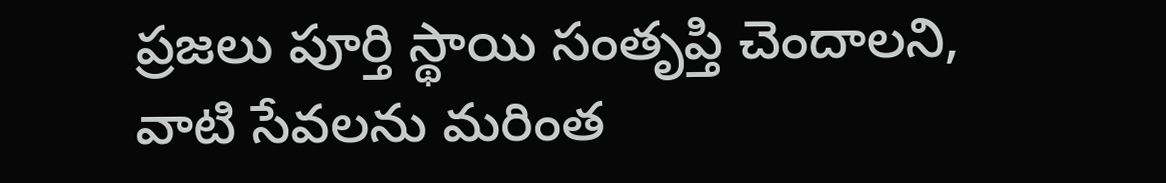ప్రజలు పూర్తి స్థాయి సంతృప్తి చెందాలని, వాటి సేవలను మరింత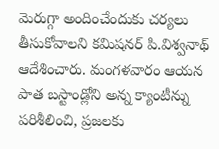మెరుగ్గా అందించేందుకు చర్యలు తీసుకోవాలని కమిషనర్ పి.విశ్వనాథ్ ఆదేశించారు. మంగళవారం ఆయన పాత బస్టాండ్లోని అన్న క్యాంటీన్ను పరిశీలించి, ప్రజలకు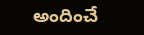అందించే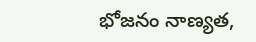భోజనం నాణ్యత,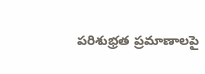పరిశుభ్రత ప్రమాణాలపై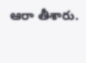ఆరా తీశారు.